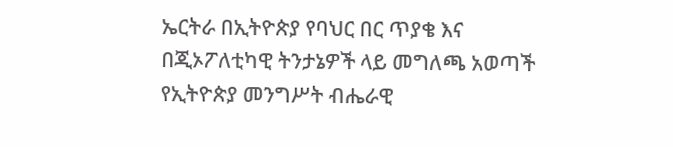ኤርትራ በኢትዮጵያ የባህር በር ጥያቄ እና በጂኦፖለቲካዊ ትንታኔዎች ላይ መግለጫ አወጣች
የኢትዮጵያ መንግሥት ብሔራዊ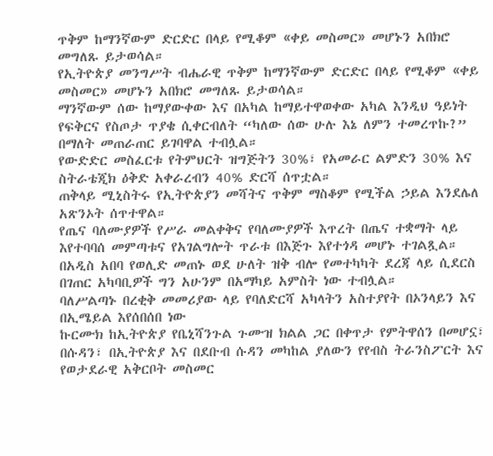ጥቅም ከማንኛውም ድርድር በላይ የሚቆም «ቀይ መስመር» መሆኑን አበክሮ መግለጹ ይታወሳል።
የኢትዮጵያ መንግሥት ብሔራዊ ጥቅም ከማንኛውም ድርድር በላይ የሚቆም «ቀይ መስመር» መሆኑን አበክሮ መግለጹ ይታወሳል።
ማንኛውም ሰው ከማያውቀው እና በአካል ከማይተዋወቀው አካል እንዲህ ዓይነት የፍቅርና የስጦታ ጥያቄ ሲቀርብለት “ካለው ሰው ሁሉ እኔ ለምን ተመረጥኩ?” በማለት መጠራጠር ይገባዋል ተብሏል።
የውድድር መስፈርቱ የትምህርት ዝግጅትን 30%፣ የአመራር ልምድን 30% እና ስትራቴጂክ ዕቅድ አቀራረብን 40% ድርሻ ሰጥቷል።
ጠቅላይ ሚኒስትሩ የኢትዮጵያን መሻትና ጥቅም ማስቆም የሚችል ኃይል እንደሌለ አጽንኦት ሰጥተዋል።
የጤና ባለሙያዎች የሥራ መልቀቅና የባለሙያዎች እጥረት በጤና ተቋማት ላይ እየተባባሰ መምጣቱና የአገልግሎት ጥራቱ በእጅጉ እየተጎዳ መሆኑ ተገልጿል።
በአዲስ አበባ የወሊድ መጠኑ ወደ ሁለት ዝቅ ብሎ የመተካካት ደረጃ ላይ ሲደርስ በገጠር አካባቢዎች ግን አሁንም በአማካይ አምስት ነው ተብሏል።
ባለሥልጣኑ በረቂቅ መመሪያው ላይ የባለድርሻ አካላትን አስተያየት በኦንላይን እና በኢሜይል እየሰበሰበ ነው
ኩርሙክ ከኢትዮጵያ የቤኒሻንጉል ጉሙዝ ክልል ጋር በቀጥታ የምትዋሰን በመሆኗ፣ በሱዳን፣ በኢትዮጵያ እና በደቡብ ሱዳን መካከል ያለውን የየብስ ትራንስፖርት እና የወታደራዊ አቅርቦት መስመር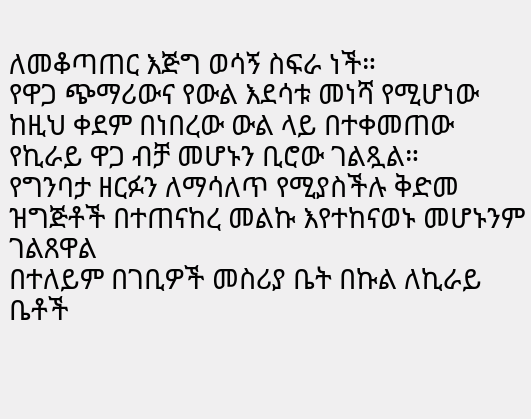ለመቆጣጠር እጅግ ወሳኝ ስፍራ ነች።
የዋጋ ጭማሪውና የውል እደሳቱ መነሻ የሚሆነው ከዚህ ቀደም በነበረው ውል ላይ በተቀመጠው የኪራይ ዋጋ ብቻ መሆኑን ቢሮው ገልጿል።
የግንባታ ዘርፉን ለማሳለጥ የሚያስችሉ ቅድመ ዝግጅቶች በተጠናከረ መልኩ እየተከናወኑ መሆኑንም ገልጸዋል
በተለይም በገቢዎች መስሪያ ቤት በኩል ለኪራይ ቤቶች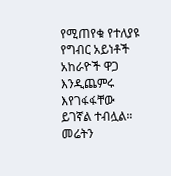የሚጠየቁ የተለያዩ የግብር አይነቶች አከራዮች ዋጋ እንዲጨምሩ እየገፋፋቸው ይገኛል ተብሏል።
መሬትን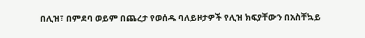በሊዝ፣ በምደባ ወይም በጨረታ የወሰዱ ባለይዞታዎች የሊዝ ክፍያቸውን በአስቸኳይ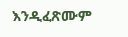እንዲፈጽሙም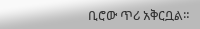ቢሮው ጥሪ አቅርቧል።